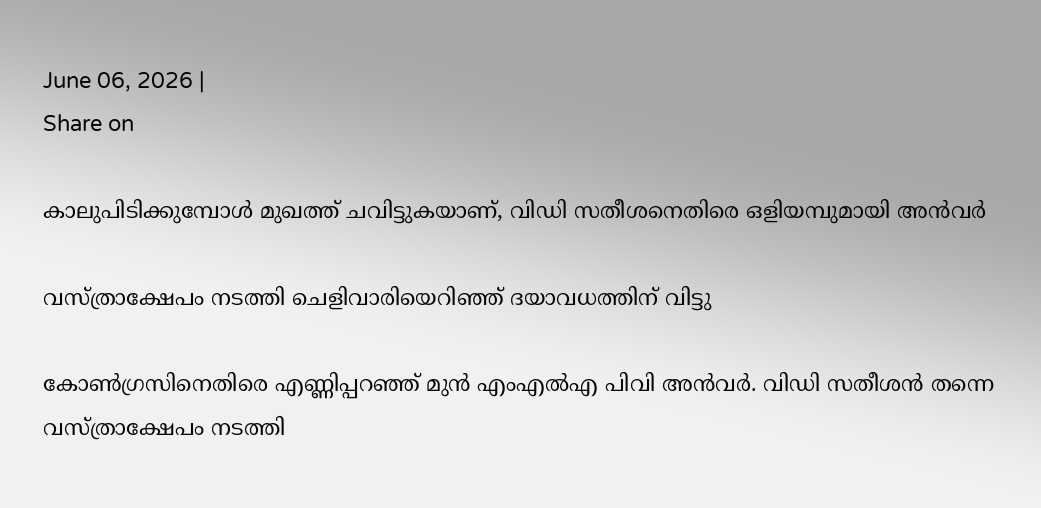June 06, 2026 |
Share on

കാലുപിടിക്കുമ്പോള്‍ മുഖത്ത് ചവിട്ടുകയാണ്, വിഡി സതീശനെതിരെ ഒളിയമ്പുമായി അന്‍വര്‍

വസ്ത്രാക്ഷേപം നടത്തി ചെളിവാരിയെറിഞ്ഞ് ദയാവധത്തിന് വിട്ടു

കോണ്‍ഗ്രസിനെതിരെ എണ്ണിപ്പറഞ്ഞ് മുന്‍ എംഎല്‍എ പിവി അന്‍വര്‍. വിഡി സതീശന്‍ തന്നെ വസ്ത്രാക്ഷേപം നടത്തി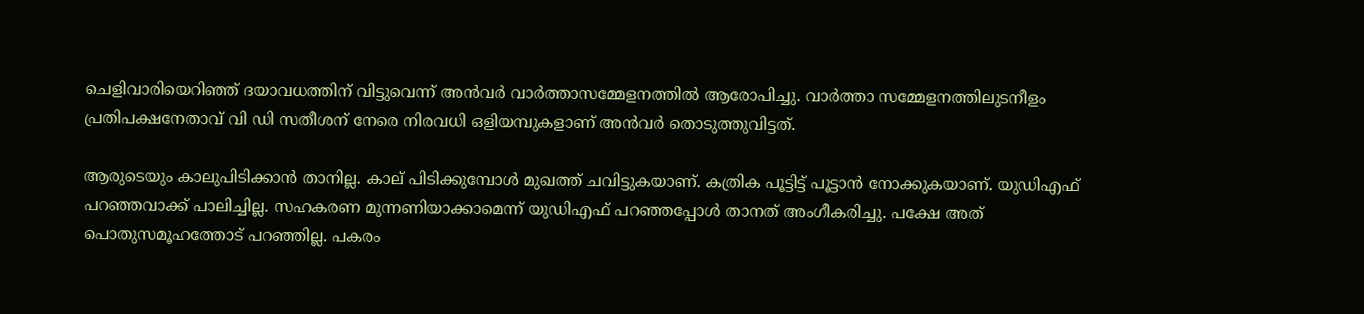ചെളിവാരിയെറിഞ്ഞ് ദയാവധത്തിന് വിട്ടുവെന്ന് അന്‍വര്‍ വാര്‍ത്താസമ്മേളനത്തില്‍ ആരോപിച്ചു. വാര്‍ത്താ സമ്മേളനത്തിലുടനീളം പ്രതിപക്ഷനേതാവ് വി ഡി സതീശന് നേരെ നിരവധി ഒളിയമ്പുകളാണ് അന്‍വര്‍ തൊടുത്തുവിട്ടത്.

ആരുടെയും കാലുപിടിക്കാന്‍ താനില്ല. കാല് പിടിക്കുമ്പോള്‍ മുഖത്ത് ചവിട്ടുകയാണ്. കത്രിക പൂട്ടിട്ട് പൂട്ടാന്‍ നോക്കുകയാണ്. യുഡിഎഫ് പറഞ്ഞവാക്ക് പാലിച്ചില്ല. സഹകരണ മുന്നണിയാക്കാമെന്ന് യുഡിഎഫ് പറഞ്ഞപ്പോള്‍ താനത് അംഗീകരിച്ചു. പക്ഷേ അത് പൊതുസമൂഹത്തോട് പറഞ്ഞില്ല. പകരം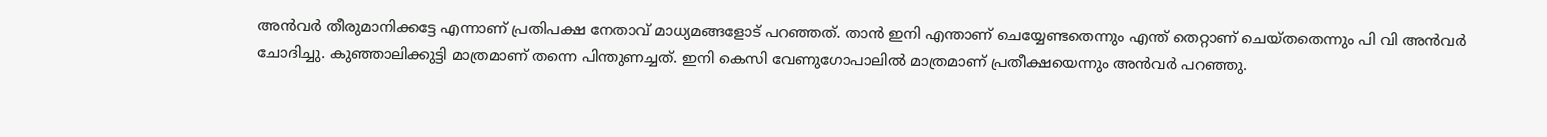അന്‍വര്‍ തീരുമാനിക്കട്ടേ എന്നാണ് പ്രതിപക്ഷ നേതാവ് മാധ്യമങ്ങളോട് പറഞ്ഞത്. താന്‍ ഇനി എന്താണ് ചെയ്യേണ്ടതെന്നും എന്ത് തെറ്റാണ് ചെയ്തതെന്നും പി വി അന്‍വര്‍ ചോദിച്ചു. കുഞ്ഞാലിക്കുട്ടി മാത്രമാണ് തന്നെ പിന്തുണച്ചത്. ഇനി കെസി വേണുഗോപാലില്‍ മാത്രമാണ് പ്രതീക്ഷയെന്നും അന്‍വര്‍ പറഞ്ഞു.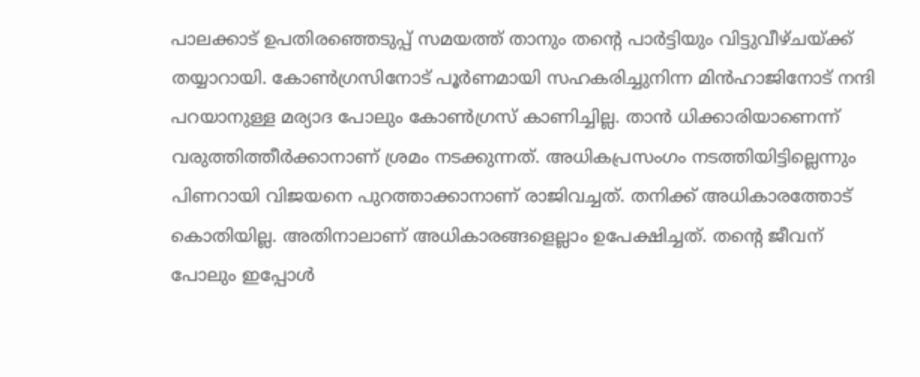പാലക്കാട് ഉപതിരഞ്ഞെടുപ്പ് സമയത്ത് താനും തന്റെ പാര്‍ട്ടിയും വിട്ടുവീഴ്ചയ്ക്ക് തയ്യാറായി. കോണ്‍ഗ്രസിനോട് പൂര്‍ണമായി സഹകരിച്ചുനിന്ന മിന്‍ഹാജിനോട് നന്ദി പറയാനുള്ള മര്യാദ പോലും കോണ്‍ഗ്രസ് കാണിച്ചില്ല. താന്‍ ധിക്കാരിയാണെന്ന് വരുത്തിത്തീര്‍ക്കാനാണ് ശ്രമം നടക്കുന്നത്. അധികപ്രസംഗം നടത്തിയിട്ടില്ലെന്നും പിണറായി വിജയനെ പുറത്താക്കാനാണ് രാജിവച്ചത്. തനിക്ക് അധികാരത്തോട് കൊതിയില്ല. അതിനാലാണ് അധികാരങ്ങളെല്ലാം ഉപേക്ഷിച്ചത്. തന്റെ ജീവന് പോലും ഇപ്പോള്‍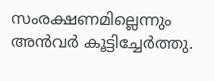സംരക്ഷണമില്ലെന്നും അന്‍വര്‍ കൂട്ടിച്ചേര്‍ത്തു.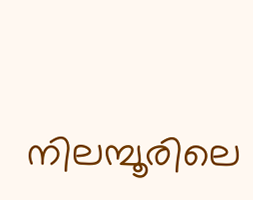നിലമ്പൂരിലെ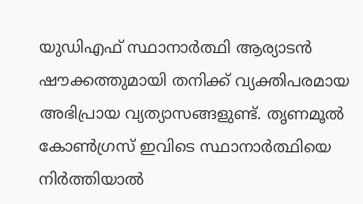യുഡിഎഫ് സ്ഥാനാര്‍ത്ഥി ആര്യാടന്‍ ഷൗക്കത്തുമായി തനിക്ക് വ്യക്തിപരമായ അഭിപ്രായ വ്യത്യാസങ്ങളുണ്ട്. തൃണമൂല്‍ കോണ്‍ഗ്രസ് ഇവിടെ സ്ഥാനാര്‍ത്ഥിയെ നിര്‍ത്തിയാല്‍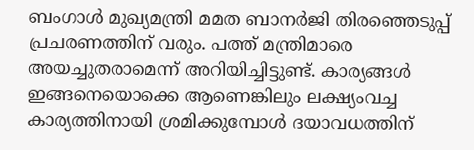ബംഗാള്‍ മുഖ്യമന്ത്രി മമത ബാനര്‍ജി തിരഞ്ഞെടുപ്പ് പ്രചരണത്തിന് വരും. പത്ത് മന്ത്രിമാരെ അയച്ചുതരാമെന്ന് അറിയിച്ചിട്ടുണ്ട്. കാര്യങ്ങള്‍ ഇങ്ങനെയൊക്കെ ആണെങ്കിലും ലക്ഷ്യംവച്ച കാര്യത്തിനായി ശ്രമിക്കുമ്പോള്‍ ദയാവധത്തിന്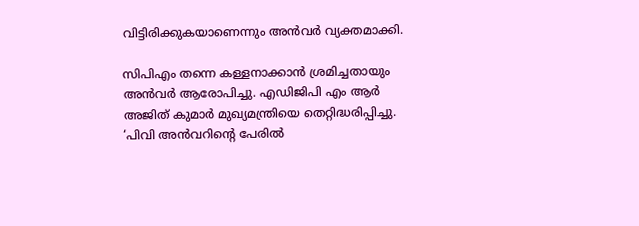വിട്ടിരിക്കുകയാണെന്നും അന്‍വര്‍ വ്യക്തമാക്കി.

സിപിഎം തന്നെ കള്ളനാക്കാന്‍ ശ്രമിച്ചതായും അന്‍വര്‍ ആരോപിച്ചു. എഡിജിപി എം ആര്‍ അജിത് കുമാര്‍ മുഖ്യമന്ത്രിയെ തെറ്റിദ്ധരിപ്പിച്ചു. ‘പിവി അന്‍വറിന്റെ പേരില്‍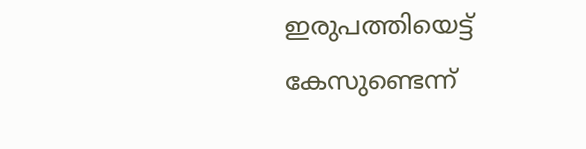ഇരുപത്തിയെട്ട് കേസുണ്ടെന്ന്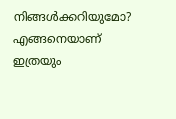നിങ്ങള്‍ക്കറിയുമോ? എങ്ങനെയാണ് ഇത്രയും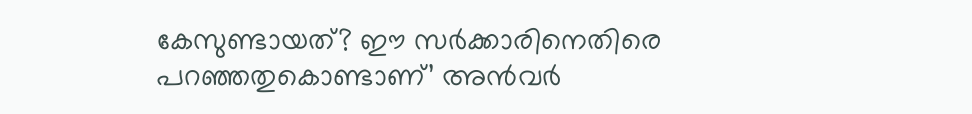കേസുണ്ടായത്? ഈ സര്‍ക്കാരിനെതിരെ പറഞ്ഞതുകൊണ്ടാണ്’ അന്‍വര്‍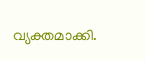വ്യക്തമാക്കി.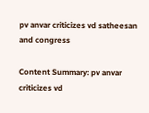pv anvar criticizes vd satheesan and congress

Content Summary: pv anvar criticizes vd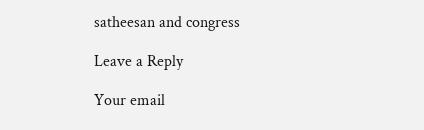satheesan and congress

Leave a Reply

Your email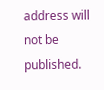address will not be published.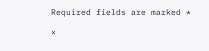Required fields are marked *

×